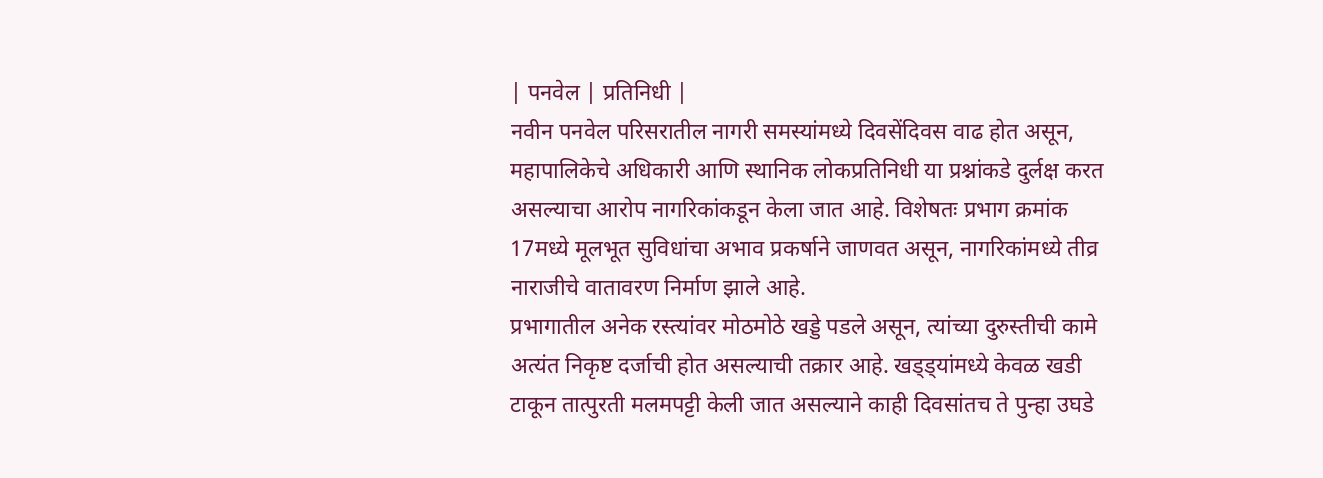| पनवेल | प्रतिनिधी |
नवीन पनवेल परिसरातील नागरी समस्यांमध्ये दिवसेंदिवस वाढ होत असून, महापालिकेचे अधिकारी आणि स्थानिक लोकप्रतिनिधी या प्रश्नांकडे दुर्लक्ष करत असल्याचा आरोप नागरिकांकडून केला जात आहे. विशेषतः प्रभाग क्रमांक 17मध्ये मूलभूत सुविधांचा अभाव प्रकर्षाने जाणवत असून, नागरिकांमध्ये तीव्र नाराजीचे वातावरण निर्माण झाले आहे.
प्रभागातील अनेक रस्त्यांवर मोठमोठे खड्डे पडले असून, त्यांच्या दुरुस्तीची कामे अत्यंत निकृष्ट दर्जाची होत असल्याची तक्रार आहे. खड्ड्यांमध्ये केवळ खडी टाकून तात्पुरती मलमपट्टी केली जात असल्याने काही दिवसांतच ते पुन्हा उघडे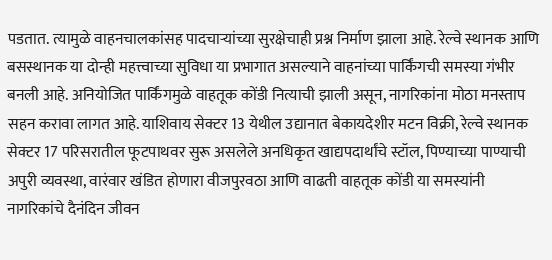पडतात. त्यामुळे वाहनचालकांसह पादचाऱ्यांच्या सुरक्षेचाही प्रश्न निर्माण झाला आहे. रेल्वे स्थानक आणि बसस्थानक या दोन्ही महत्त्वाच्या सुविधा या प्रभागात असल्याने वाहनांच्या पार्किंगची समस्या गंभीर बनली आहे. अनियोजित पार्किंगमुळे वाहतूक कोंडी नित्याची झाली असून, नागरिकांना मोठा मनस्ताप सहन करावा लागत आहे. याशिवाय सेक्टर 13 येथील उद्यानात बेकायदेशीर मटन विक्री, रेल्वे स्थानक सेक्टर 17 परिसरातील फूटपाथवर सुरू असलेले अनधिकृत खाद्यपदार्थांचे स्टॉल, पिण्याच्या पाण्याची अपुरी व्यवस्था, वारंवार खंडित होणारा वीजपुरवठा आणि वाढती वाहतूक कोंडी या समस्यांनी नागरिकांचे दैनंदिन जीवन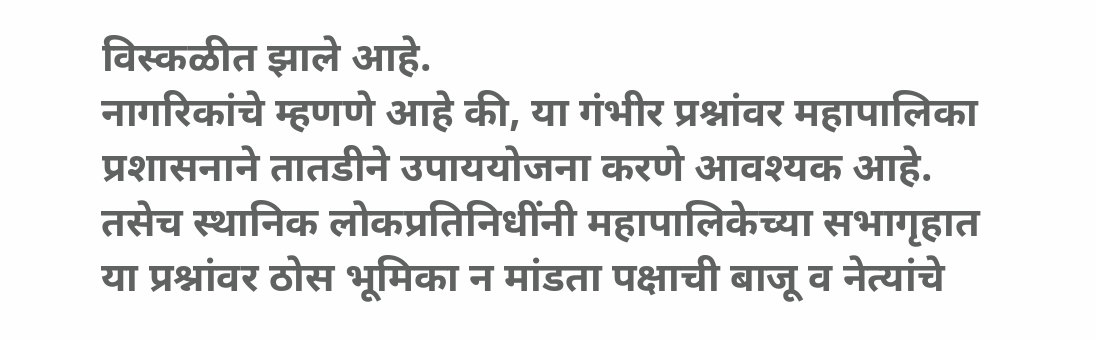विस्कळीत झाले आहे.
नागरिकांचे म्हणणे आहे की, या गंभीर प्रश्नांवर महापालिका प्रशासनाने तातडीने उपाययोजना करणे आवश्यक आहे. तसेच स्थानिक लोकप्रतिनिधींनी महापालिकेच्या सभागृहात या प्रश्नांवर ठोस भूमिका न मांडता पक्षाची बाजू व नेत्यांचे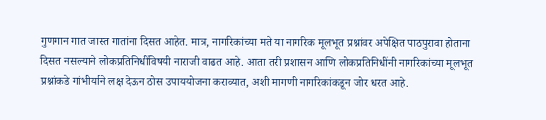गुणगान गात जास्त गातांना दिसत आहेत. मात्र, नागरिकांच्या मते या नागरिक मूलभूत प्रश्नांवर अपेक्षित पाठपुरावा होताना दिसत नसल्याने लोकप्रतिनिधींविषयी नाराजी वाढत आहे. आता तरी प्रशासन आणि लोकप्रतिनिधींनी नागरिकांच्या मूलभूत प्रश्नांकडे गांभीर्याने लक्ष देऊन ठोस उपाययोजना कराव्यात, अशी मागणी नागरिकांकडून जोर धरत आहे.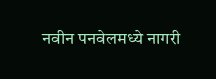नवीन पनवेलमध्ये नागरी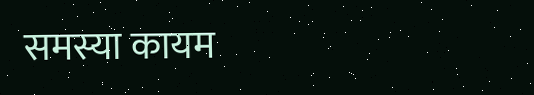समस्या कायम